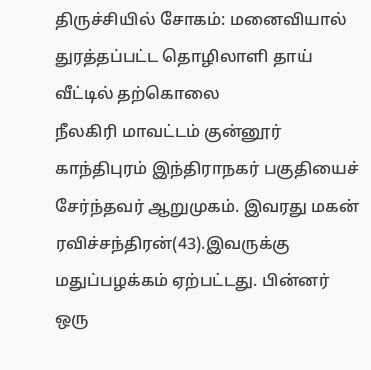திருச்சியில் சோகம்: மனைவியால் துரத்தப்பட்ட தொழிலாளி தாய் வீட்டில் தற்கொலை
நீலகிரி மாவட்டம் குன்னூர் காந்திபுரம் இந்திராநகர் பகுதியைச் சேர்ந்தவர் ஆறுமுகம். இவரது மகன் ரவிச்சந்திரன்(43).இவருக்கு மதுப்பழக்கம் ஏற்பட்டது. பின்னர் ஒரு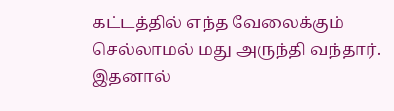கட்டத்தில் எந்த வேலைக்கும் செல்லாமல் மது அருந்தி வந்தார். இதனால்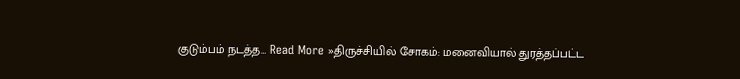குடும்பம் நடத்த… Read More »திருச்சியில் சோகம்: மனைவியால் துரத்தப்பட்ட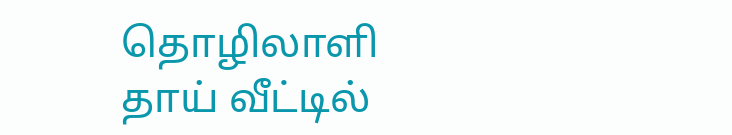தொழிலாளி தாய் வீட்டில்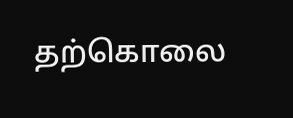தற்கொலை